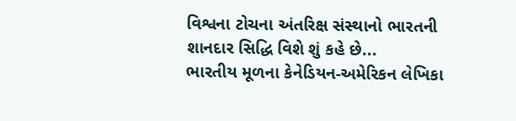વિશ્વના ટોચના અંતરિક્ષ સંસ્થાનો ભારતની શાનદાર સિદ્ધિ વિશે શું કહે છે...
ભારતીય મૂળના કેનેડિયન-અમેરિકન લેખિકા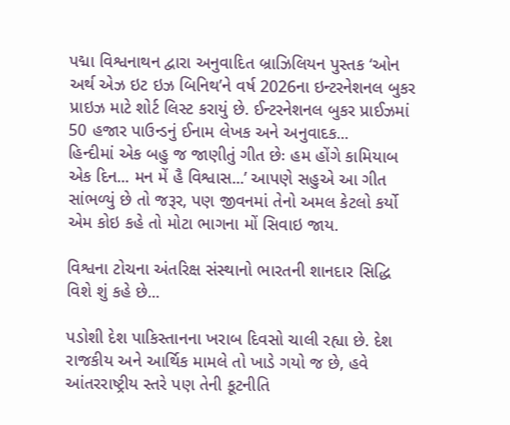પદ્મા વિશ્વનાથન દ્વારા અનુવાદિત બ્રાઝિલિયન પુસ્તક ‘ઓન અર્થ એઝ ઇટ ઇઝ બિનિથ’ને વર્ષ 2026ના ઇન્ટરનેશનલ બુકર પ્રાઇઝ માટે શોર્ટ લિસ્ટ કરાયું છે. ઈન્ટરનેશનલ બુકર પ્રાઈઝમાં 50 હજાર પાઉન્ડનું ઈનામ લેખક અને અનુવાદક...
હિન્દીમાં એક બહુ જ જાણીતું ગીત છેઃ હમ હોંગે કામિયાબ એક દિન... મન મેં હૈ વિશ્વાસ...’ આપણે સહુએ આ ગીત સાંભળ્યું છે તો જરૂર, પણ જીવનમાં તેનો અમલ કેટલો કર્યો એમ કોઇ કહે તો મોટા ભાગના મોં સિવાઇ જાય.

વિશ્વના ટોચના અંતરિક્ષ સંસ્થાનો ભારતની શાનદાર સિદ્ધિ વિશે શું કહે છે...

પડોશી દેશ પાકિસ્તાનના ખરાબ દિવસો ચાલી રહ્યા છે. દેશ રાજકીય અને આર્થિક મામલે તો ખાડે ગયો જ છે, હવે આંતરરાષ્ટ્રીય સ્તરે પણ તેની કૂટનીતિ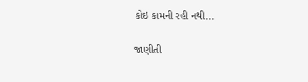કોઇ કામની રહી નથી...

જાણીતી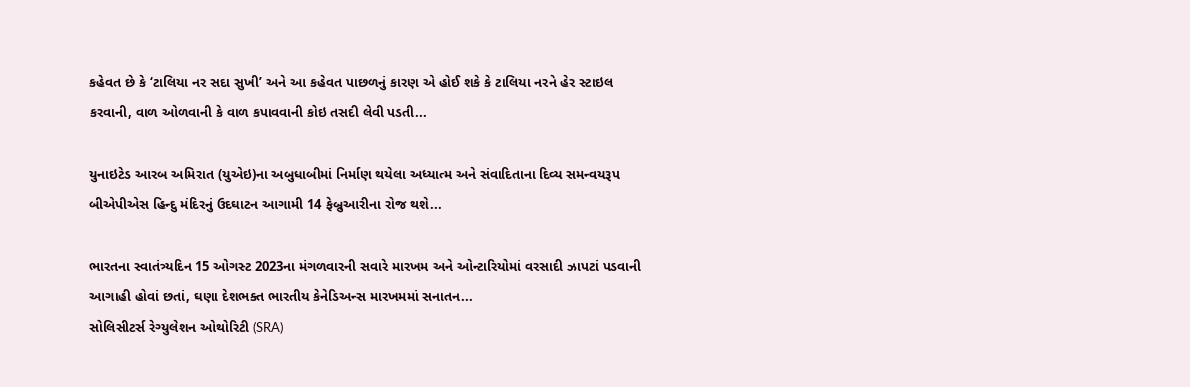કહેવત છે કે ‘ટાલિયા નર સદા સુખી’ અને આ કહેવત પાછળનું કારણ એ હોઈ શકે કે ટાલિયા નરને હેર સ્ટાઇલ કરવાની, વાળ ઓળવાની કે વાળ કપાવવાની કોઇ તસદી લેવી પડતી...

યુનાઇટેડ આરબ અમિરાત (યુએઇ)ના અબુધાબીમાં નિર્માણ થયેલા અધ્યાત્મ અને સંવાદિતાના દિવ્ય સમન્વયરૂપ બીએપીએસ હિન્દુ મંદિરનું ઉદઘાટન આગામી 14 ફેબ્રુઆરીના રોજ થશે...

ભારતના સ્વાતંત્ર્યદિન 15 ઓગસ્ટ 2023ના મંગળવારની સવારે મારખમ અને ઓન્ટારિયોમાં વરસાદી ઝાપટાં પડવાની આગાહી હોવાં છતાં, ઘણા દેશભક્ત ભારતીય કેનેડિઅન્સ મારખમમાં સનાતન...
સોલિસીટર્સ રેગ્યુલેશન ઓથોરિટી (SRA)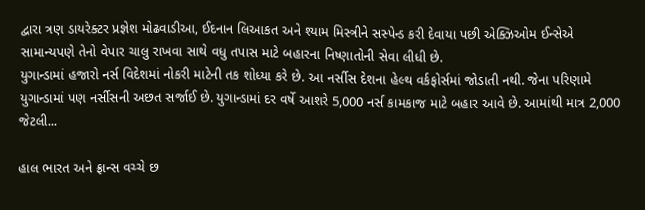દ્વારા ત્રણ ડાયરેક્ટર પ્રજ્ઞેશ મોઢવાડીઆ, ઈદનાન લિઆકત અને શ્યામ મિસ્ત્રીને સસ્પેન્ડ કરી દેવાયા પછી એક્ઝિઓમ ઈન્સેએ સામાન્યપણે તેનો વેપાર ચાલુ રાખવા સાથે વધુ તપાસ માટે બહારના નિષ્ણાતોની સેવા લીધી છે.
યુગાન્ડામાં હજારો નર્સ વિદેશમાં નોકરી માટેની તક શોધ્યા કરે છે. આ નર્સીસ દેશના હેલ્થ વર્કફોર્સમાં જોડાતી નથી. જેના પરિણામે યુગાન્ડામાં પણ નર્સીસની અછત સર્જાઈ છે. યુગાન્ડામાં દર વર્ષે આશરે 5,000 નર્સ કામકાજ માટે બહાર આવે છે. આમાંથી માત્ર 2,000 જેટલી...

હાલ ભારત અને ફ્રાન્સ વચ્ચે છ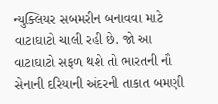ન્યુક્લિયર સબમરીન બનાવવા માટે વાટાઘાટો ચાલી રહી છે. જો આ વાટાઘાટો સફળ થશે તો ભારતની નૌ સેનાની દરિયાની અંદરની તાકાત બમણી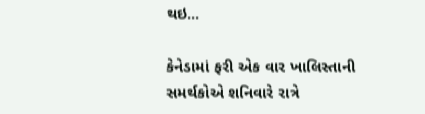થઇ...

કેનેડામાં ફરી એક વાર ખાલિસ્તાની સમર્થકોએ શનિવારે રાત્રે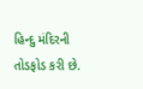હિન્દુ મંદિરની તોડફોડ કરી છે.